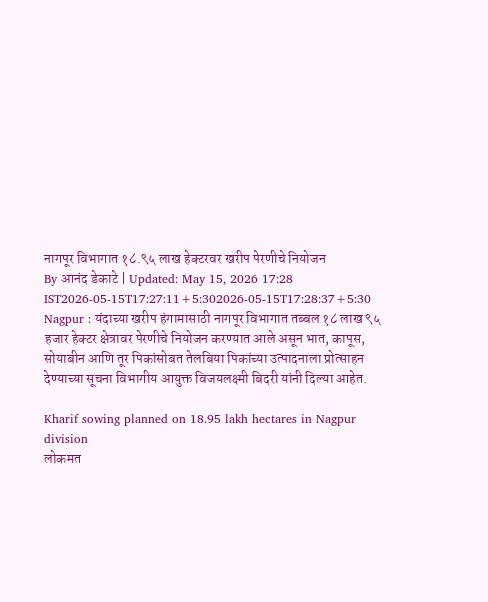नागपूर विभागात १८.९५ लाख हेक्टरवर खरीप पेरणीचे नियोजन
By आनंद डेकाटे | Updated: May 15, 2026 17:28 IST2026-05-15T17:27:11+5:302026-05-15T17:28:37+5:30
Nagpur : यंदाच्या खरीप हंगामासाठी नागपूर विभागात तब्बल १८ लाख ९५ हजार हेक्टर क्षेत्रावर पेरणीचे नियोजन करण्यात आले असून भात, कापूस, सोयाबीन आणि तूर पिकांसोबत तेलबिया पिकांच्या उत्पादनाला प्रोत्साहन देण्याच्या सूचना विभागीय आयुक्त विजयलक्ष्मी बिदरी यांनी दिल्या आहेत.

Kharif sowing planned on 18.95 lakh hectares in Nagpur division
लोकमत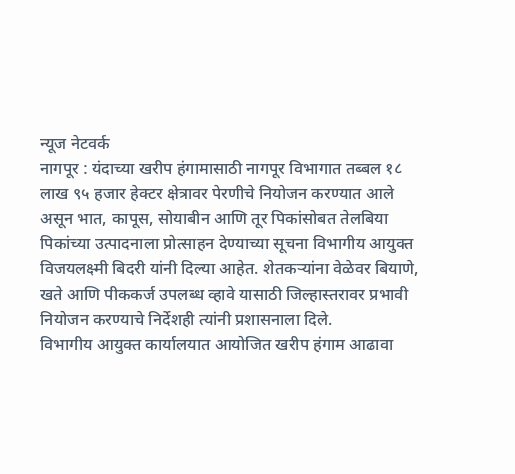न्यूज नेटवर्क
नागपूर : यंदाच्या खरीप हंगामासाठी नागपूर विभागात तब्बल १८ लाख ९५ हजार हेक्टर क्षेत्रावर पेरणीचे नियोजन करण्यात आले असून भात, कापूस, सोयाबीन आणि तूर पिकांसोबत तेलबिया पिकांच्या उत्पादनाला प्रोत्साहन देण्याच्या सूचना विभागीय आयुक्त विजयलक्ष्मी बिदरी यांनी दिल्या आहेत. शेतकऱ्यांना वेळेवर बियाणे, खते आणि पीककर्ज उपलब्ध व्हावे यासाठी जिल्हास्तरावर प्रभावी नियोजन करण्याचे निर्देशही त्यांनी प्रशासनाला दिले.
विभागीय आयुक्त कार्यालयात आयोजित खरीप हंगाम आढावा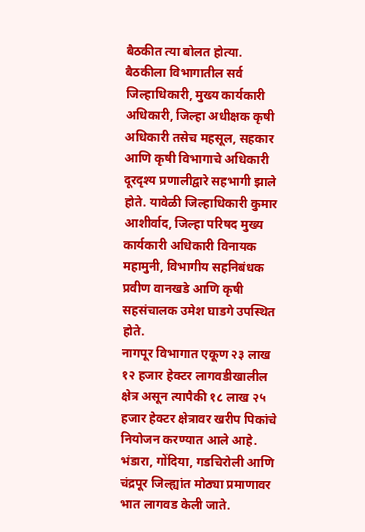बैठकीत त्या बोलत होत्या. बैठकीला विभागातील सर्व जिल्हाधिकारी, मुख्य कार्यकारी अधिकारी, जिल्हा अधीक्षक कृषी अधिकारी तसेच महसूल, सहकार आणि कृषी विभागाचे अधिकारी दूरदृश्य प्रणालीद्वारे सहभागी झाले होते. यावेळी जिल्हाधिकारी कुमार आशीर्वाद, जिल्हा परिषद मुख्य कार्यकारी अधिकारी विनायक महामुनी, विभागीय सहनिबंधक प्रवीण वानखडे आणि कृषी सहसंचालक उमेश घाडगे उपस्थित होते.
नागपूर विभागात एकूण २३ लाख १२ हजार हेक्टर लागवडीखालील क्षेत्र असून त्यापैकी १८ लाख २५ हजार हेक्टर क्षेत्रावर खरीप पिकांचे नियोजन करण्यात आले आहे. भंडारा, गोंदिया, गडचिरोली आणि चंद्रपूर जिल्ह्यांत मोठ्या प्रमाणावर भात लागवड केली जाते.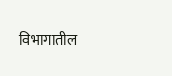विभागातील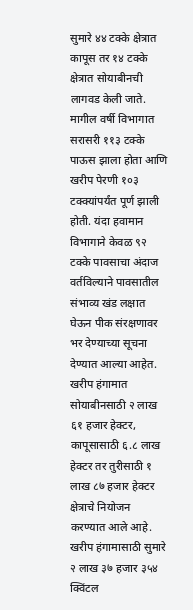सुमारे ४४ टक्के क्षेत्रात कापूस तर १४ टक्के क्षेत्रात सोयाबीनची लागवड केली जाते.
मागील वर्षी विभागात सरासरी ११३ टक्के पाऊस झाला होता आणि खरीप पेरणी १०३ टक्क्यांपर्यंत पूर्ण झाली होती. यंदा हवामान विभागाने केवळ ९२ टक्के पावसाचा अंदाज वर्तविल्याने पावसातील संभाव्य खंड लक्षात घेऊन पीक संरक्षणावर भर देण्याच्या सूचना देण्यात आल्या आहेत.
खरीप हंगामात सोयाबीनसाठी २ लाख ६१ हजार हेक्टर, कापूसासाठी ६.८ लाख हेक्टर तर तुरीसाठी १ लाख ८७ हजार हेक्टर क्षेत्राचे नियोजन करण्यात आले आहे. खरीप हंगामासाठी सुमारे २ लाख ३७ हजार ३५४ क्विंटल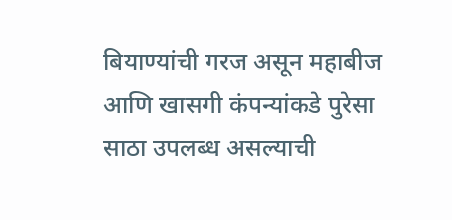बियाण्यांची गरज असून महाबीज आणि खासगी कंपन्यांकडे पुरेसा साठा उपलब्ध असल्याची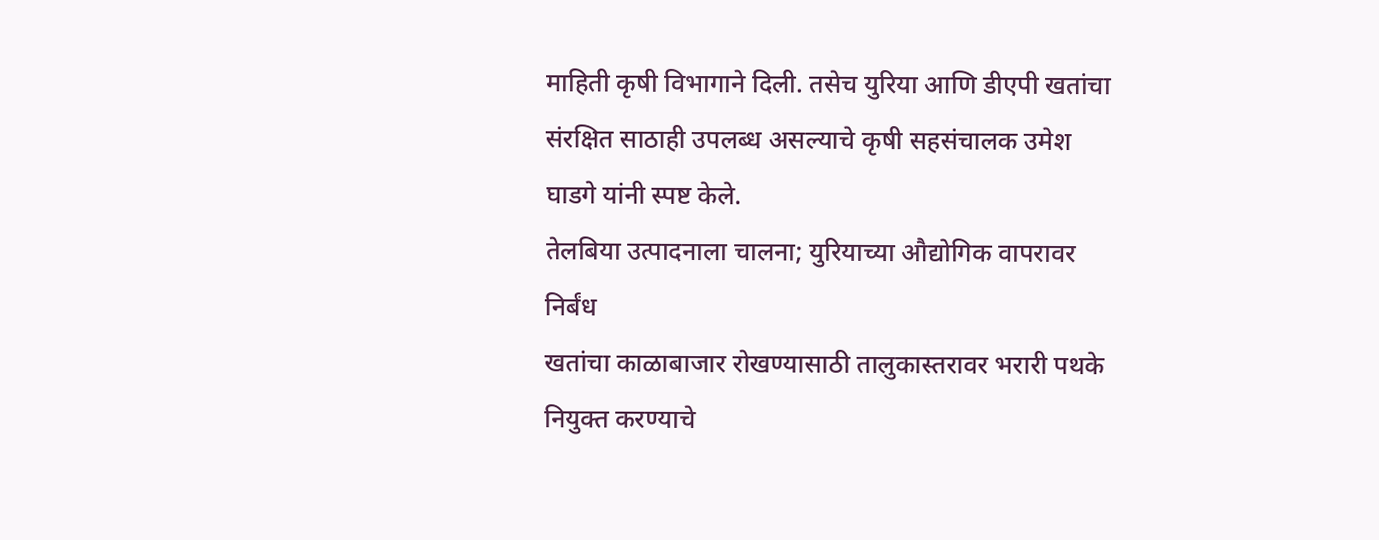माहिती कृषी विभागाने दिली. तसेच युरिया आणि डीएपी खतांचा संरक्षित साठाही उपलब्ध असल्याचे कृषी सहसंचालक उमेश घाडगे यांनी स्पष्ट केले.
तेलबिया उत्पादनाला चालना; युरियाच्या औद्योगिक वापरावर निर्बंध
खतांचा काळाबाजार रोखण्यासाठी तालुकास्तरावर भरारी पथके नियुक्त करण्याचे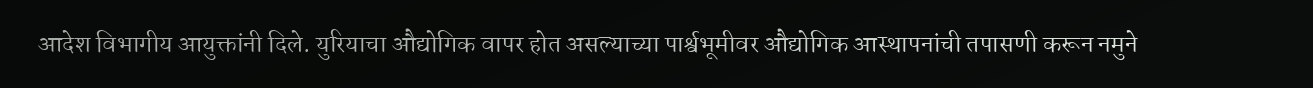आदेश विभागीय आयुक्तांनी दिले. युरियाचा औद्योगिक वापर होत असल्याच्या पार्श्वभूमीवर औद्योगिक आस्थापनांची तपासणी करून नमुने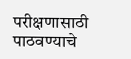परीक्षणासाठी पाठवण्याचे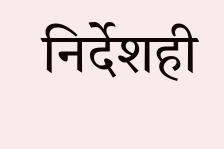निर्देशही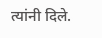त्यांनी दिले.